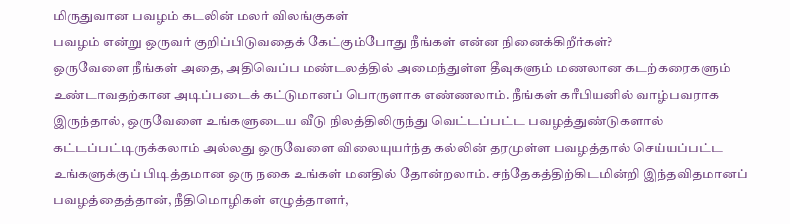மிருதுவான பவழம் கடலின் மலர் விலங்குகள்
பவழம் என்று ஒருவர் குறிப்பிடுவதைக் கேட்கும்போது நீங்கள் என்ன நினைக்கிறீர்கள்?
ஒருவேளை நீங்கள் அதை, அதிவெப்ப மண்டலத்தில் அமைந்துள்ள தீவுகளும் மணலான கடற்கரைகளும் உண்டாவதற்கான அடிப்படைக் கட்டுமானப் பொருளாக எண்ணலாம். நீங்கள் கரீபியனில் வாழ்பவராக இருந்தால், ஒருவேளை உங்களுடைய வீடு நிலத்திலிருந்து வெட்டப்பட்ட பவழத்துண்டுகளால் கட்டப்பட்டிருக்கலாம் அல்லது ஒருவேளை விலையுயர்ந்த கல்லின் தரமுள்ள பவழத்தால் செய்யப்பட்ட உங்களுக்குப் பிடித்தமான ஒரு நகை உங்கள் மனதில் தோன்றலாம். சந்தேகத்திற்கிடமின்றி இந்தவிதமானப் பவழத்தைத்தான், நீதிமொழிகள் எழுத்தாளர்,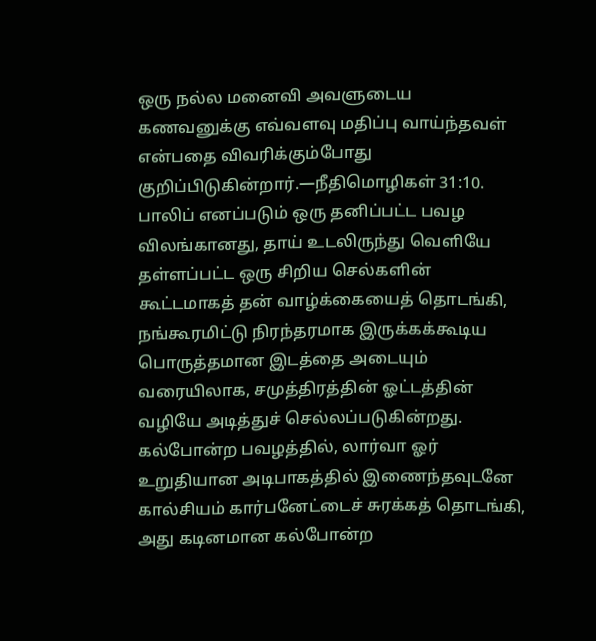ஒரு நல்ல மனைவி அவளுடைய கணவனுக்கு எவ்வளவு மதிப்பு வாய்ந்தவள் என்பதை விவரிக்கும்போது குறிப்பிடுகின்றார்.—நீதிமொழிகள் 31:10.
பாலிப் எனப்படும் ஒரு தனிப்பட்ட பவழ விலங்கானது, தாய் உடலிருந்து வெளியே தள்ளப்பட்ட ஒரு சிறிய செல்களின் கூட்டமாகத் தன் வாழ்க்கையைத் தொடங்கி, நங்கூரமிட்டு நிரந்தரமாக இருக்கக்கூடிய பொருத்தமான இடத்தை அடையும் வரையிலாக, சமுத்திரத்தின் ஓட்டத்தின் வழியே அடித்துச் செல்லப்படுகின்றது. கல்போன்ற பவழத்தில், லார்வா ஓர் உறுதியான அடிபாகத்தில் இணைந்தவுடனே கால்சியம் கார்பனேட்டைச் சுரக்கத் தொடங்கி, அது கடினமான கல்போன்ற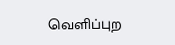வெளிப்புற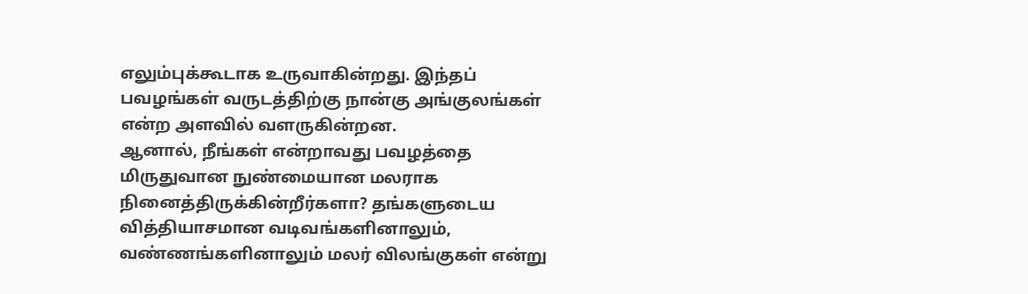எலும்புக்கூடாக உருவாகின்றது. இந்தப் பவழங்கள் வருடத்திற்கு நான்கு அங்குலங்கள் என்ற அளவில் வளருகின்றன.
ஆனால், நீங்கள் என்றாவது பவழத்தை மிருதுவான நுண்மையான மலராக நினைத்திருக்கின்றீர்களா? தங்களுடைய வித்தியாசமான வடிவங்களினாலும், வண்ணங்களினாலும் மலர் விலங்குகள் என்று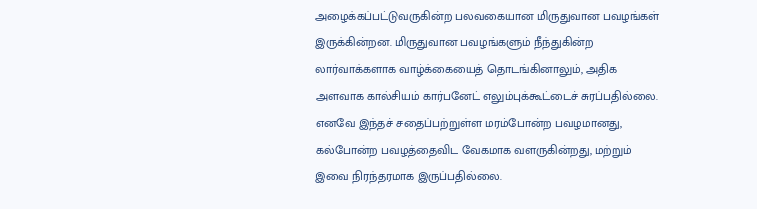அழைக்கப்பட்டுவருகின்ற பலவகையான மிருதுவான பவழங்கள் இருக்கின்றன. மிருதுவான பவழங்களும் நீந்துகின்ற லார்வாக்களாக வாழ்க்கையைத் தொடங்கினாலும், அதிக அளவாக கால்சியம் கார்பனேட் எலும்புக்கூட்டைச் சுரப்பதில்லை. எனவே இந்தச் சதைப்பற்றுள்ள மரம்போன்ற பவழமானது, கல்போன்ற பவழத்தைவிட வேகமாக வளருகின்றது, மற்றும் இவை நிரந்தரமாக இருப்பதில்லை.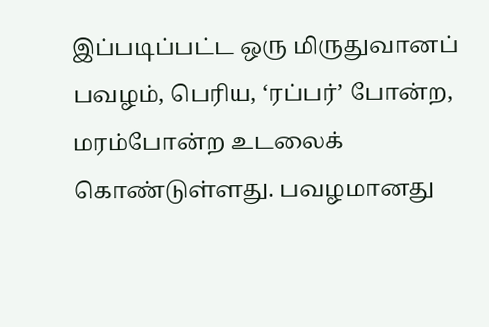இப்படிப்பட்ட ஒரு மிருதுவானப் பவழம், பெரிய, ‘ரப்பர்’ போன்ற, மரம்போன்ற உடலைக் கொண்டுள்ளது. பவழமானது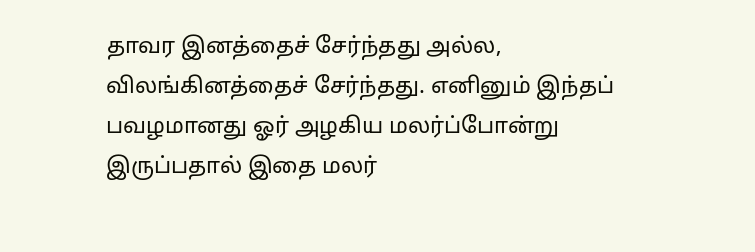தாவர இனத்தைச் சேர்ந்தது அல்ல, விலங்கினத்தைச் சேர்ந்தது. எனினும் இந்தப் பவழமானது ஓர் அழகிய மலர்ப்போன்று இருப்பதால் இதை மலர்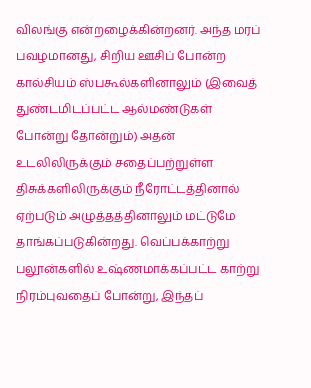விலங்கு என்றழைக்கின்றனர். அந்த மரப் பவழமானது, சிறிய ஊசிப் போன்ற கால்சியம் ஸ்பகூல்களினாலும் (இவைத் துண்டமிடப்பட்ட ஆல்மண்டுகள் போன்று தோன்றும்) அதன் உடலிலிருக்கும் சதைப்பற்றுள்ள திசுக்களிலிருக்கும் நீரோட்டத்தினால் ஏற்படும் அழுத்தத்தினாலும் மட்டுமே தாங்கப்படுகின்றது. வெப்பக்காற்று பலூன்களில் உஷ்ணமாக்கப்பட்ட காற்று நிரம்புவதைப் போன்று, இந்தப்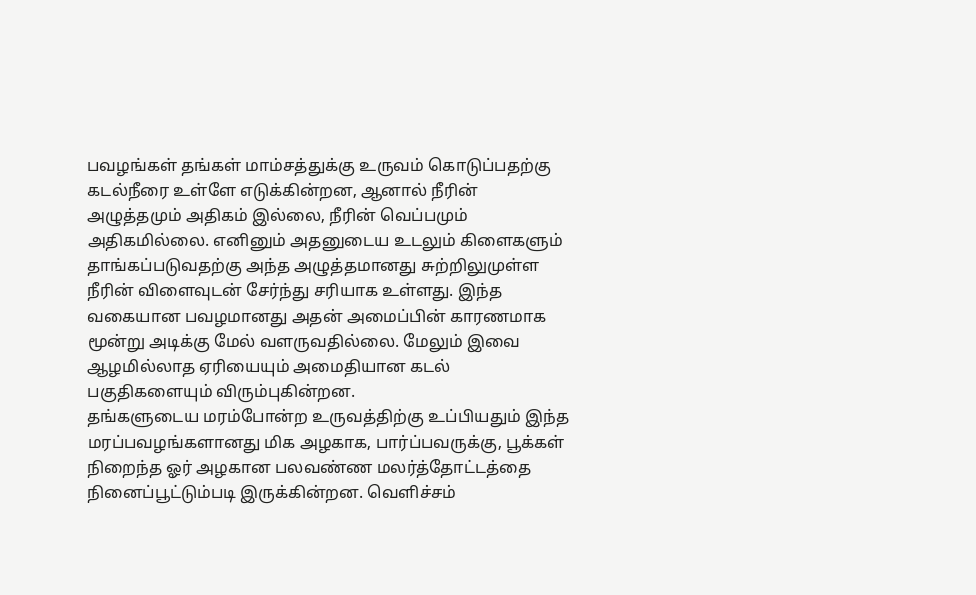பவழங்கள் தங்கள் மாம்சத்துக்கு உருவம் கொடுப்பதற்கு கடல்நீரை உள்ளே எடுக்கின்றன, ஆனால் நீரின் அழுத்தமும் அதிகம் இல்லை, நீரின் வெப்பமும் அதிகமில்லை. எனினும் அதனுடைய உடலும் கிளைகளும் தாங்கப்படுவதற்கு அந்த அழுத்தமானது சுற்றிலுமுள்ள நீரின் விளைவுடன் சேர்ந்து சரியாக உள்ளது. இந்த வகையான பவழமானது அதன் அமைப்பின் காரணமாக மூன்று அடிக்கு மேல் வளருவதில்லை. மேலும் இவை ஆழமில்லாத ஏரியையும் அமைதியான கடல் பகுதிகளையும் விரும்புகின்றன.
தங்களுடைய மரம்போன்ற உருவத்திற்கு உப்பியதும் இந்த மரப்பவழங்களானது மிக அழகாக, பார்ப்பவருக்கு, பூக்கள் நிறைந்த ஓர் அழகான பலவண்ண மலர்த்தோட்டத்தை நினைப்பூட்டும்படி இருக்கின்றன. வெளிச்சம்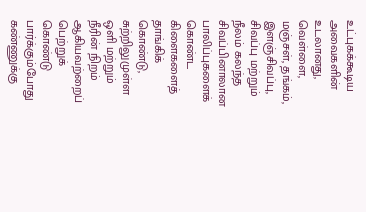உட்புகக்கூடிய அவைகளின் உடலானது, வெள்ளை, மஞ்சள், தங்கம், இளஞ்சிவப்பு, சிவப்பு மற்றும் நீலம் கலந்த சிவப்பினாலான பாலிப்புகளைக் கொண்ட கிளைகளைத் தாங்கிக் கொண்டு, சுற்றிலுமுள்ள ஒளி மற்றும் நீரின் நிறம் ஆகியவற்றைப் பெற்றுக் கொண்டு பார்க்கும்போது கண்ணுக்கு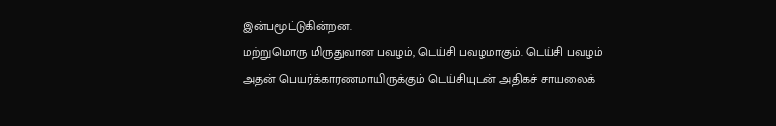இன்பமூட்டுகின்றன.
மற்றுமொரு மிருதுவான பவழம், டெய்சி பவழமாகும். டெய்சி பவழம் அதன் பெயர்க்காரணமாயிருக்கும் டெய்சியுடன் அதிகச் சாயலைக்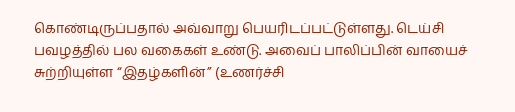கொண்டிருப்பதால் அவ்வாறு பெயரிடப்பட்டுள்ளது. டெய்சி பவழத்தில் பல வகைகள் உண்டு. அவைப் பாலிப்பின் வாயைச் சுற்றியுள்ள “இதழ்களின்” (உணர்ச்சி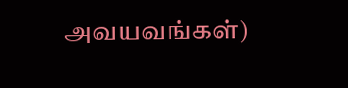அவயவங்கள்)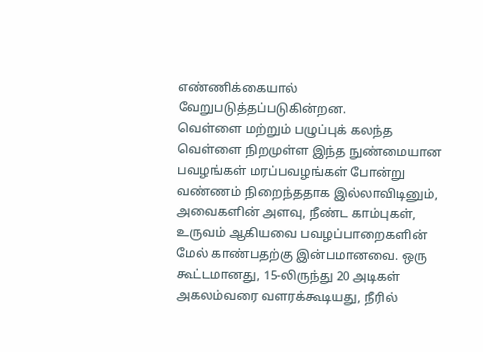எண்ணிக்கையால் வேறுபடுத்தப்படுகின்றன.
வெள்ளை மற்றும் பழுப்புக் கலந்த வெள்ளை நிறமுள்ள இந்த நுண்மையான பவழங்கள் மரப்பவழங்கள் போன்று வண்ணம் நிறைந்ததாக இல்லாவிடினும், அவைகளின் அளவு, நீண்ட காம்புகள், உருவம் ஆகியவை பவழப்பாறைகளின் மேல் காண்பதற்கு இன்பமானவை. ஒரு கூட்டமானது, 15-லிருந்து 20 அடிகள் அகலம்வரை வளரக்கூடியது, நீரில்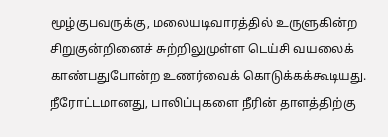மூழ்குபவருக்கு, மலையடிவாரத்தில் உருளுகின்ற சிறுகுன்றினைச் சுற்றிலுமுள்ள டெய்சி வயலைக் காண்பதுபோன்ற உணர்வைக் கொடுக்கக்கூடியது. நீரோட்டமானது, பாலிப்புகளை நீரின் தாளத்திற்கு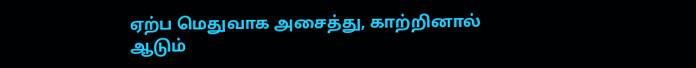ஏற்ப மெதுவாக அசைத்து, காற்றினால் ஆடும்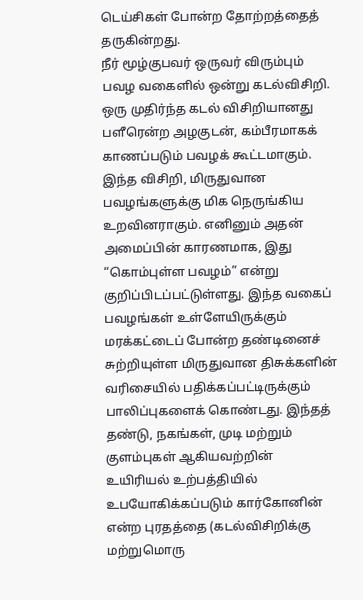டெய்சிகள் போன்ற தோற்றத்தைத் தருகின்றது.
நீர் மூழ்குபவர் ஒருவர் விரும்பும் பவழ வகைளில் ஒன்று கடல்விசிறி. ஒரு முதிர்ந்த கடல் விசிறியானது பளீரென்ற அழகுடன், கம்பீரமாகக் காணப்படும் பவழக் கூட்டமாகும். இந்த விசிறி, மிருதுவான பவழங்களுக்கு மிக நெருங்கிய உறவினராகும். எனினும் அதன் அமைப்பின் காரணமாக, இது “கொம்புள்ள பவழம்” என்று குறிப்பிடப்பட்டுள்ளது. இந்த வகைப் பவழங்கள் உள்ளேயிருக்கும் மரக்கட்டைப் போன்ற தண்டினைச் சுற்றியுள்ள மிருதுவான திசுக்களின் வரிசையில் பதிக்கப்பட்டிருக்கும் பாலிப்புகளைக் கொண்டது. இந்தத் தண்டு, நகங்கள், முடி மற்றும் குளம்புகள் ஆகியவற்றின் உயிரியல் உற்பத்தியில் உபயோகிக்கப்படும் கார்கோனின் என்ற புரதத்தை (கடல்விசிறிக்கு மற்றுமொரு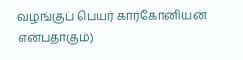வழங்குப் பெயர் கார்கோனியன் என்பதாகும்)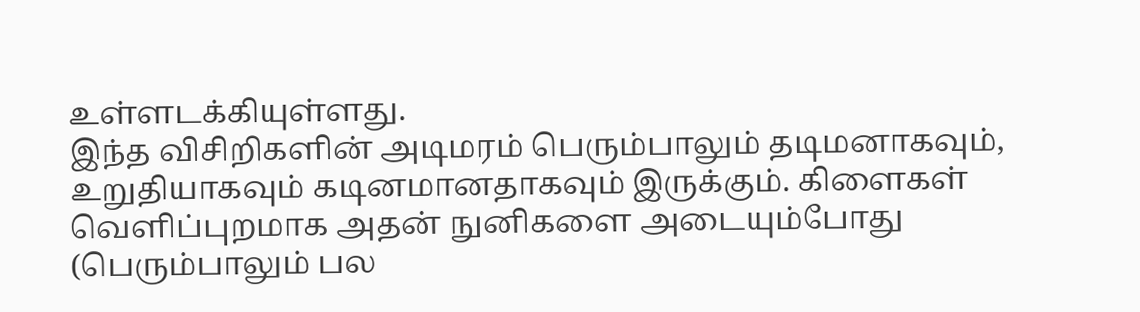உள்ளடக்கியுள்ளது.
இந்த விசிறிகளின் அடிமரம் பெரும்பாலும் தடிமனாகவும், உறுதியாகவும் கடினமானதாகவும் இருக்கும். கிளைகள் வெளிப்புறமாக அதன் நுனிகளை அடையும்போது (பெரும்பாலும் பல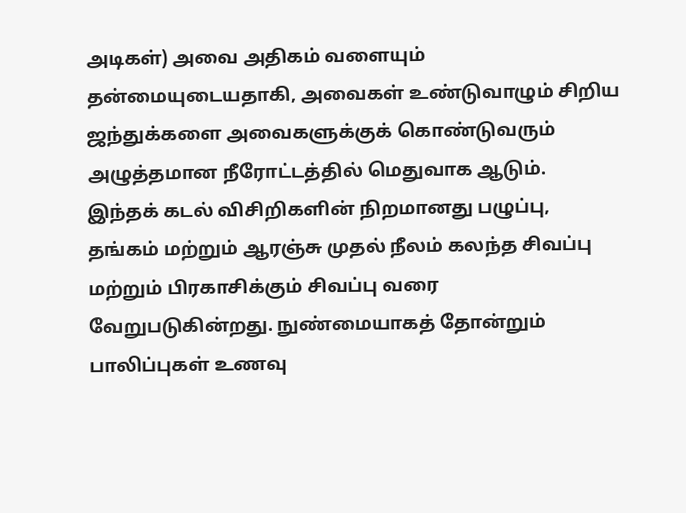அடிகள்) அவை அதிகம் வளையும் தன்மையுடையதாகி, அவைகள் உண்டுவாழும் சிறிய ஜந்துக்களை அவைகளுக்குக் கொண்டுவரும் அழுத்தமான நீரோட்டத்தில் மெதுவாக ஆடும்.
இந்தக் கடல் விசிறிகளின் நிறமானது பழுப்பு, தங்கம் மற்றும் ஆரஞ்சு முதல் நீலம் கலந்த சிவப்பு மற்றும் பிரகாசிக்கும் சிவப்பு வரை வேறுபடுகின்றது. நுண்மையாகத் தோன்றும் பாலிப்புகள் உணவு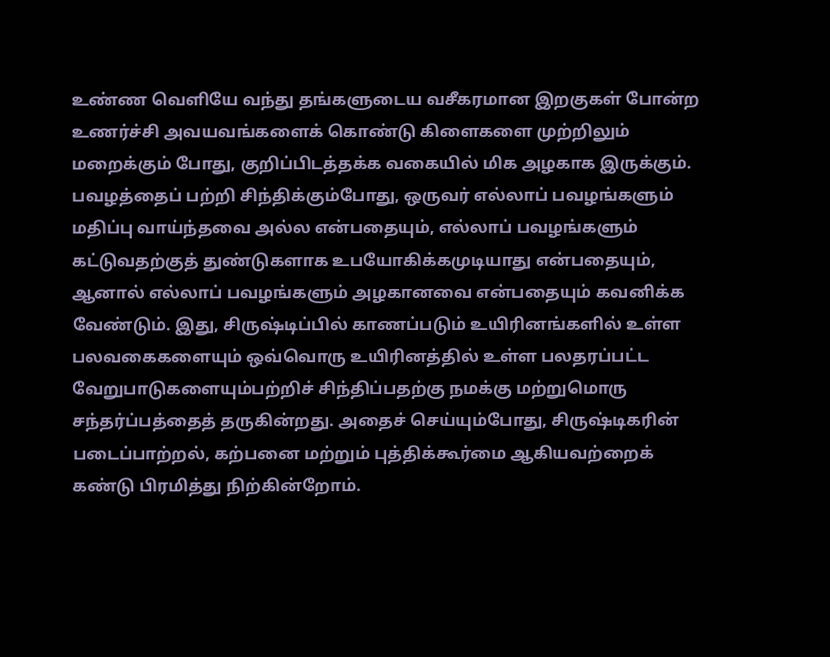உண்ண வெளியே வந்து தங்களுடைய வசீகரமான இறகுகள் போன்ற உணர்ச்சி அவயவங்களைக் கொண்டு கிளைகளை முற்றிலும் மறைக்கும் போது, குறிப்பிடத்தக்க வகையில் மிக அழகாக இருக்கும்.
பவழத்தைப் பற்றி சிந்திக்கும்போது, ஒருவர் எல்லாப் பவழங்களும் மதிப்பு வாய்ந்தவை அல்ல என்பதையும், எல்லாப் பவழங்களும் கட்டுவதற்குத் துண்டுகளாக உபயோகிக்கமுடியாது என்பதையும், ஆனால் எல்லாப் பவழங்களும் அழகானவை என்பதையும் கவனிக்க வேண்டும். இது, சிருஷ்டிப்பில் காணப்படும் உயிரினங்களில் உள்ள பலவகைகளையும் ஒவ்வொரு உயிரினத்தில் உள்ள பலதரப்பட்ட வேறுபாடுகளையும்பற்றிச் சிந்திப்பதற்கு நமக்கு மற்றுமொரு சந்தர்ப்பத்தைத் தருகின்றது. அதைச் செய்யும்போது, சிருஷ்டிகரின் படைப்பாற்றல், கற்பனை மற்றும் புத்திக்கூர்மை ஆகியவற்றைக் கண்டு பிரமித்து நிற்கின்றோம்.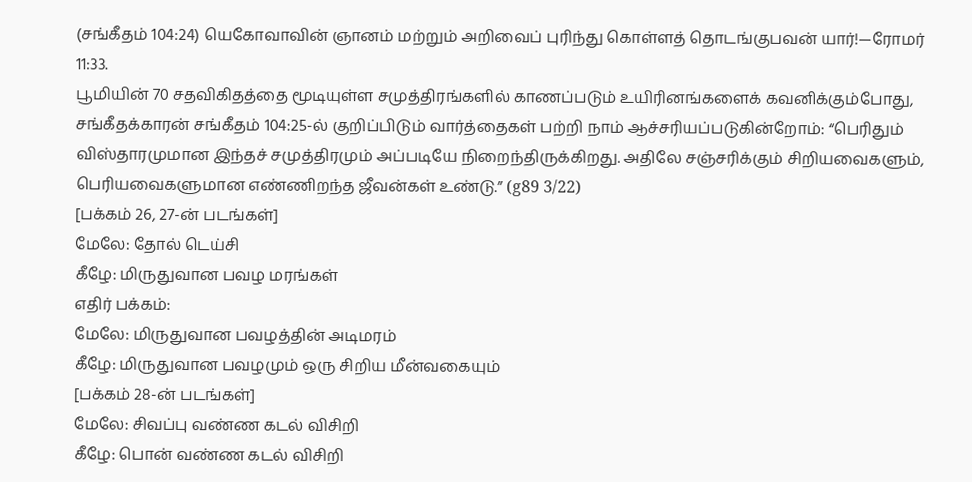(சங்கீதம் 104:24) யெகோவாவின் ஞானம் மற்றும் அறிவைப் புரிந்து கொள்ளத் தொடங்குபவன் யார்!—ரோமர் 11:33.
பூமியின் 70 சதவிகிதத்தை மூடியுள்ள சமுத்திரங்களில் காணப்படும் உயிரினங்களைக் கவனிக்கும்போது, சங்கீதக்காரன் சங்கீதம் 104:25-ல் குறிப்பிடும் வார்த்தைகள் பற்றி நாம் ஆச்சரியப்படுகின்றோம்: “பெரிதும் விஸ்தாரமுமான இந்தச் சமுத்திரமும் அப்படியே நிறைந்திருக்கிறது. அதிலே சஞ்சரிக்கும் சிறியவைகளும், பெரியவைகளுமான எண்ணிறந்த ஜீவன்கள் உண்டு.” (g89 3/22)
[பக்கம் 26, 27-ன் படங்கள்]
மேலே: தோல் டெய்சி
கீழே: மிருதுவான பவழ மரங்கள்
எதிர் பக்கம்:
மேலே: மிருதுவான பவழத்தின் அடிமரம்
கீழே: மிருதுவான பவழமும் ஒரு சிறிய மீன்வகையும்
[பக்கம் 28-ன் படங்கள்]
மேலே: சிவப்பு வண்ண கடல் விசிறி
கீழே: பொன் வண்ண கடல் விசிறி